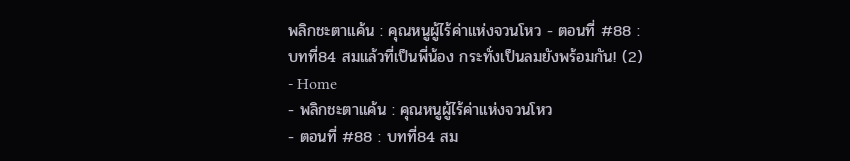พลิกชะตาแค้น : คุณหนูผู้ไร้ค่าแห่งจวนโหว - ตอนที่ #88 : บทที่84 สมแล้วที่เป็นพี่น้อง กระทั่งเป็นลมยังพร้อมกัน! (2)
- Home
- พลิกชะตาแค้น : คุณหนูผู้ไร้ค่าแห่งจวนโหว
- ตอนที่ #88 : บทที่84 สม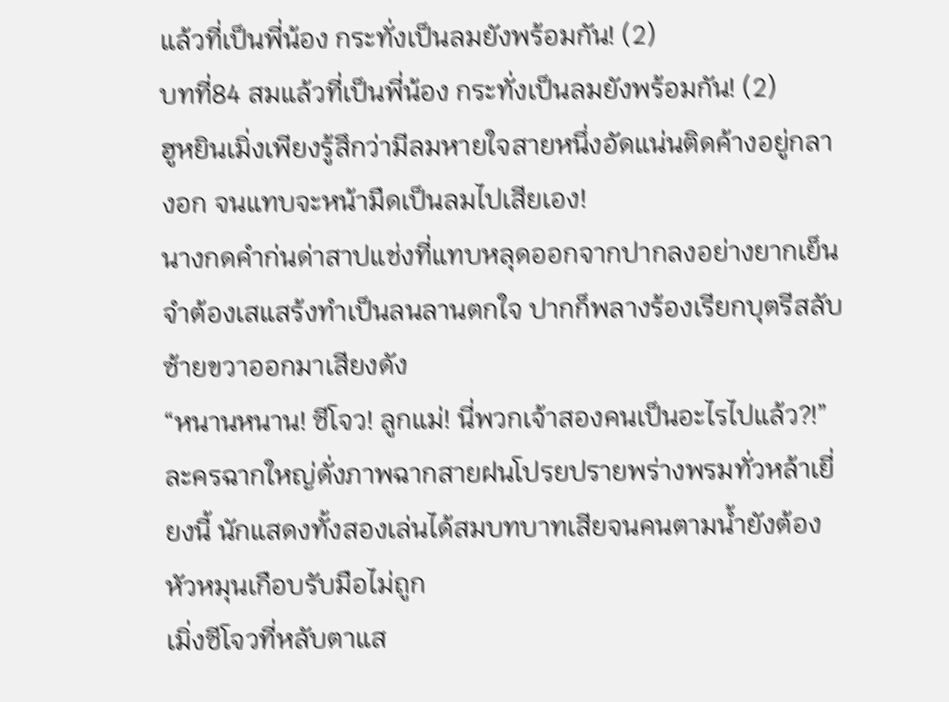แล้วที่เป็นพี่น้อง กระทั่งเป็นลมยังพร้อมกัน! (2)
บทที่84 สมแล้วที่เป็นพี่น้อง กระทั่งเป็นลมยังพร้อมกัน! (2)
ฮูหยินเมิ่งเพียงรู้สึกว่ามีลมหายใจสายหนึ่งอัดแน่นติดค้างอยู่กลางอก จนแทบจะหน้ามืดเป็นลมไปเสียเอง!
นางกดคำก่นด่าสาปแช่งที่แทบหลุดออกจากปากลงอย่างยากเย็น จำต้องเสแสร้งทำเป็นลนลานตกใจ ปากก็พลางร้องเรียกบุตรีสลับซ้ายขวาออกมาเสียงดัง
“หนานหนาน! ซีโจว! ลูกแม่! นี่พวกเจ้าสองคนเป็นอะไรไปแล้ว?!”
ละครฉากใหญ่ดั่งภาพฉากสายฝนโปรยปรายพร่างพรมทั่วหล้าเยี่ยงนี้ นักแสดงทั้งสองเล่นได้สมบทบาทเสียจนคนตามน้ำยังต้องหัวหมุนเกือบรับมือไม่ถูก
เมิ่งซีโจวที่หลับตาแส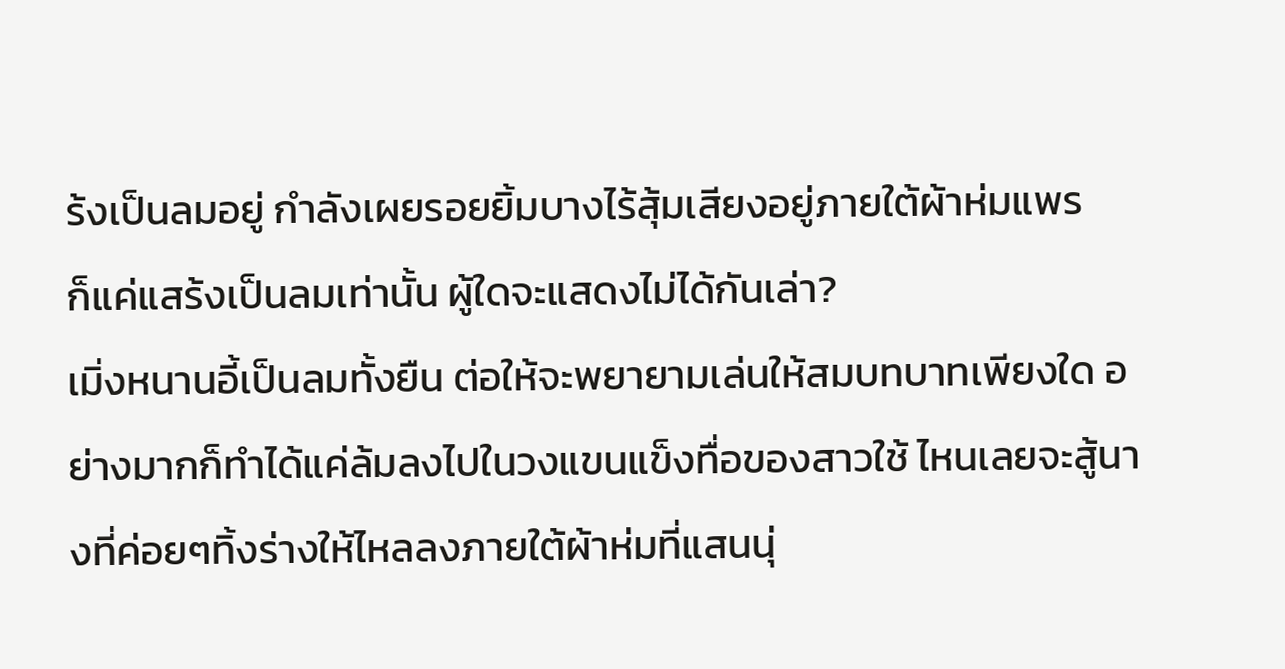ร้งเป็นลมอยู่ กำลังเผยรอยยิ้มบางไร้สุ้มเสียงอยู่ภายใต้ผ้าห่มแพร
ก็แค่แสร้งเป็นลมเท่านั้น ผู้ใดจะแสดงไม่ได้กันเล่า?
เมิ่งหนานอี้เป็นลมทั้งยืน ต่อให้จะพยายามเล่นให้สมบทบาทเพียงใด อย่างมากก็ทำได้แค่ล้มลงไปในวงแขนแข็งทื่อของสาวใช้ ไหนเลยจะสู้นางที่ค่อยๆทิ้งร่างให้ไหลลงภายใต้ผ้าห่มที่แสนนุ่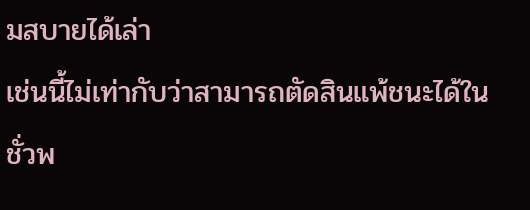มสบายได้เล่า
เช่นนี้ไม่เท่ากับว่าสามารถตัดสินแพ้ชนะได้ในชั่วพ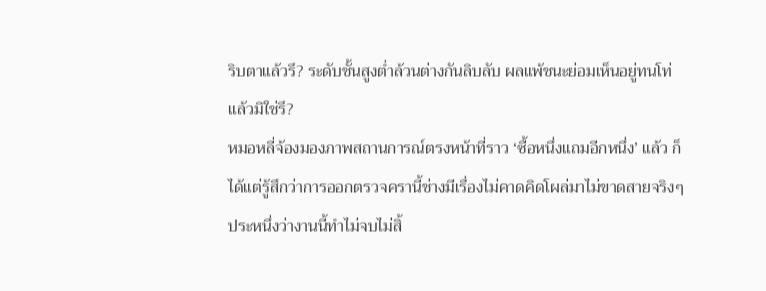ริบตาแล้วรึ? ระดับชั้นสูงต่ำล้วนต่างกันลิบลับ ผลแพ้ชนะย่อมเห็นอยู่ทนโท่แล้วมิใช่รึ?
หมอหลี่จ้องมองภาพสถานการณ์ตรงหน้าที่ราว ‘ซื้อหนึ่งแถมอีกหนึ่ง’ แล้ว ก็ได้แต่รู้สึกว่าการออกตรวจครานี้ช่างมีเรื่องไม่คาดคิดโผล่มาไม่ขาดสายจริงๆ ประหนึ่งว่างานนี้ทำไม่จบไม่สิ้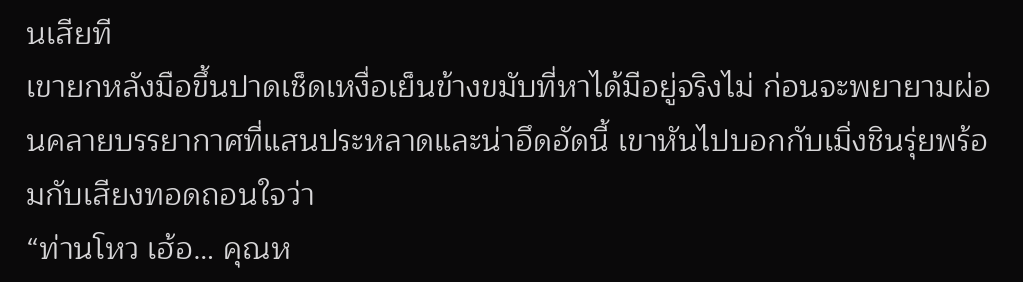นเสียที
เขายกหลังมือขึ้นปาดเช็ดเหงื่อเย็นข้างขมับที่หาได้มีอยู่จริงไม่ ก่อนจะพยายามผ่อนคลายบรรยากาศที่แสนประหลาดและน่าอึดอัดนี้ เขาหันไปบอกกับเมิ่งชินรุ่ยพร้อมกับเสียงทอดถอนใจว่า
“ท่านโหว เฮ้อ… คุณห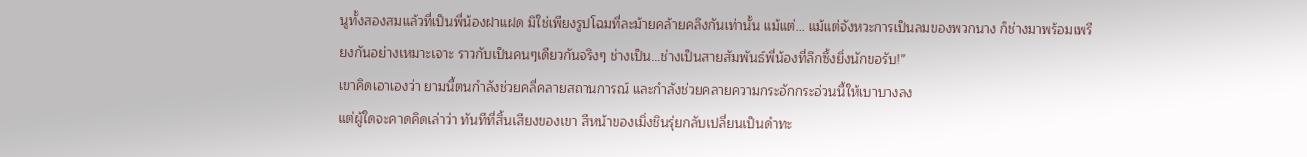นูทั้งสองสมแล้วที่เป็นพี่น้องฝาแฝด มิใช่เพียงรูปโฉมที่ละม้ายคล้ายคลึงกันเท่านั้น แม้แต่… แม้แต่จังหวะการเป็นลมของพวกนาง ก็ช่างมาพร้อมเพรียงกันอย่างเหมาะเจาะ ราวกับเป็นคนๆเดียวกันจริงๆ ช่างเป็น…ช่างเป็นสายสัมพันธ์พี่น้องที่ลึกซึ้งยิ่งนักขอรับ!”
เขาคิดเอาเองว่า ยามนี้ตนกำลังช่วยคลี่คลายสถานการณ์ และกำลังช่วยคลายความกระอักกระอ่วนนี้ให้เบาบางลง
แต่ผู้ใดจะคาดคิดเล่าว่า ทันทีที่สิ้นเสียงของเขา สีหน้าของเมิ่งชินรุ่ยกลับเปลี่ยนเป็นดำทะ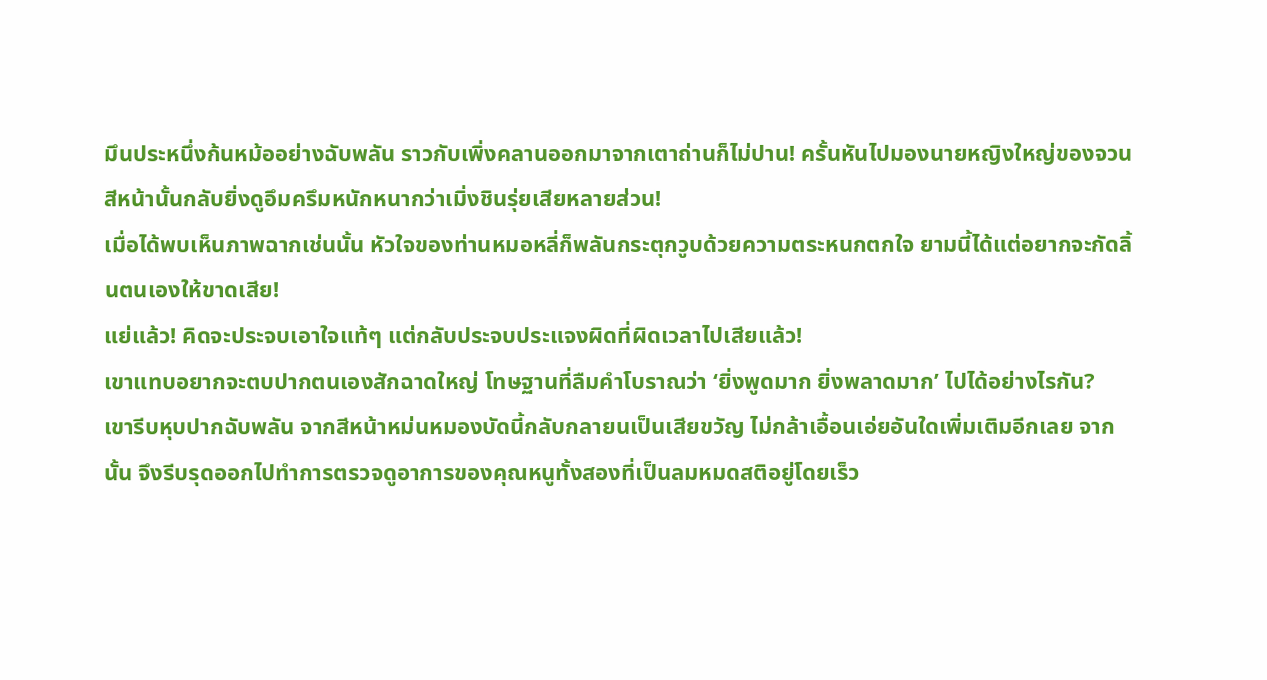มึนประหนึ่งก้นหม้ออย่างฉับพลัน ราวกับเพิ่งคลานออกมาจากเตาถ่านก็ไม่ปาน! ครั้นหันไปมองนายหญิงใหญ่ของจวน สีหน้านั้นกลับยิ่งดูอึมครึมหนักหนากว่าเมิ่งชินรุ่ยเสียหลายส่วน!
เมื่อได้พบเห็นภาพฉากเช่นนั้น หัวใจของท่านหมอหลี่ก็พลันกระตุกวูบด้วยความตระหนกตกใจ ยามนี้ได้แต่อยากจะกัดลิ้นตนเองให้ขาดเสีย!
แย่แล้ว! คิดจะประจบเอาใจแท้ๆ แต่กลับประจบประแจงผิดที่ผิดเวลาไปเสียแล้ว!
เขาแทบอยากจะตบปากตนเองสักฉาดใหญ่ โทษฐานที่ลืมคำโบราณว่า ‘ยิ่งพูดมาก ยิ่งพลาดมาก’ ไปได้อย่างไรกัน?
เขารีบหุบปากฉับพลัน จากสีหน้าหม่นหมองบัดนี้กลับกลายนเป็นเสียขวัญ ไม่กล้าเอื้อนเอ่ยอันใดเพิ่มเติมอีกเลย จากนั้น จึงรีบรุดออกไปทำการตรวจดูอาการของคุณหนูทั้งสองที่เป็นลมหมดสติอยู่โดยเร็ว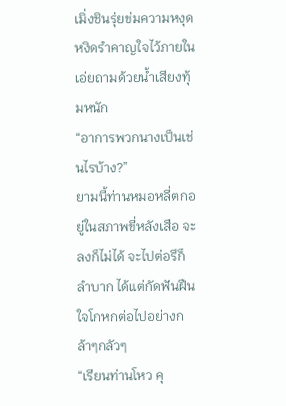เมิ่งชินรุ่ยข่มความหงุดหงิดรำคาญใจไว้ภายใน เอ่ยถามด้วยน้ำเสียงทุ้มหนัก
“อาการพวกนางเป็นเช่นไรบ้าง?”
ยามนี้ท่านหมอหลี่ตกอยู่ในสภาพขี่หลังเสือ จะลงก็ไม่ได้ จะไปต่อรึก็ลำบาก ได้แต่กัดฟันฝืนใจโกหกต่อไปอย่างกล้าๆกลัวๆ
“เรียนท่านโหว คุ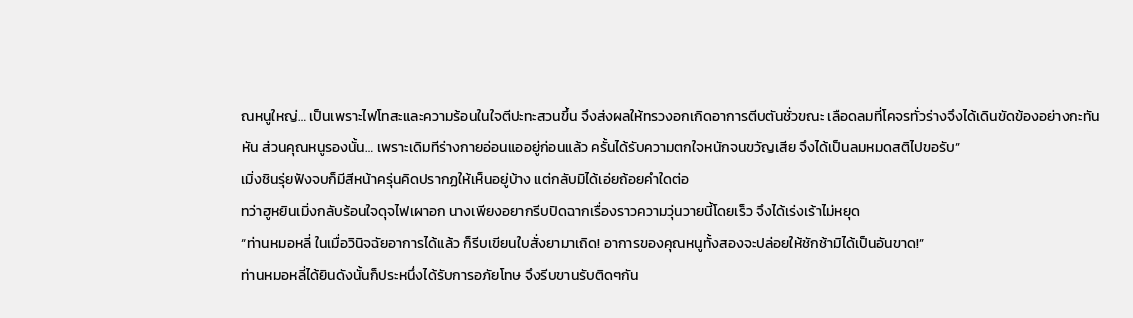ณหนูใหญ่… เป็นเพราะไฟโทสะและความร้อนในใจตีปะทะสวนขึ้น จึงส่งผลให้ทรวงอกเกิดอาการตีบตันชั่วขณะ เลือดลมที่โคจรทั่วร่างจึงได้เดินขัดข้องอย่างกะทันหัน ส่วนคุณหนูรองนั้น… เพราะเดิมทีร่างกายอ่อนแออยู่ก่อนแล้ว ครั้นได้รับความตกใจหนักจนขวัญเสีย จึงได้เป็นลมหมดสติไปขอรับ”
เมิ่งชินรุ่ยฟังจบก็มีสีหน้าครุ่นคิดปรากฏให้เห็นอยู่บ้าง แต่กลับมิได้เอ่ยถ้อยคำใดต่อ
ทว่าฮูหยินเมิ่งกลับร้อนใจดุจไฟเผาอก นางเพียงอยากรีบปิดฉากเรื่องราวความวุ่นวายนี้โดยเร็ว จึงได้เร่งเร้าไม่หยุด
“ท่านหมอหลี่ ในเมื่อวินิจฉัยอาการได้แล้ว ก็รีบเขียนใบสั่งยามาเถิด! อาการของคุณหนูทั้งสองจะปล่อยให้ชักช้ามิได้เป็นอันขาด!”
ท่านหมอหลี่ได้ยินดังนั้นก็ประหนึ่งได้รับการอภัยโทษ จึงรีบขานรับติดๆกัน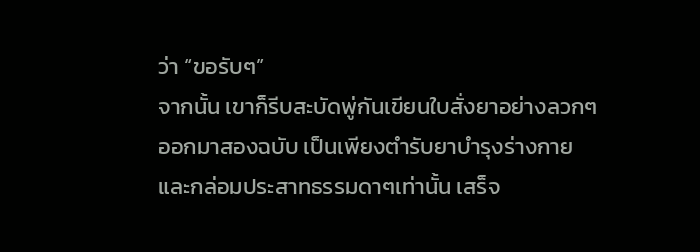ว่า “ขอรับๆ”
จากนั้น เขาก็รีบสะบัดพู่กันเขียนใบสั่งยาอย่างลวกๆออกมาสองฉบับ เป็นเพียงตำรับยาบำรุงร่างกายและกล่อมประสาทธรรมดาๆเท่านั้น เสร็จ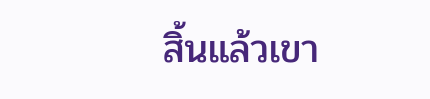สิ้นแล้วเขา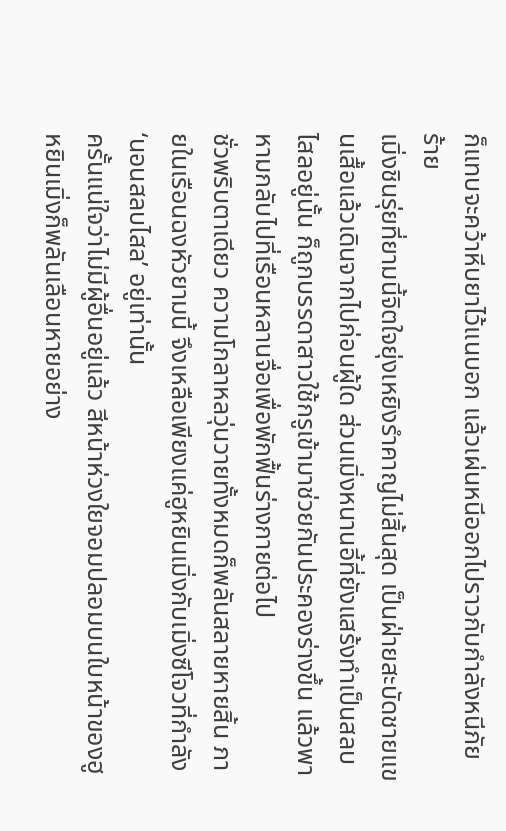ก็แทบจะคว้าหีบยาไว้แนบอก แล้วเผ่นหนีออกไปราวกับกำลังหนีภัยร้าย
เมิ่งชินรุ่ยที่ยามนี้จิตใจยุ่งเหยิงรำคาญไม่สิ้นสุด เป็นฝ่ายสะบัดชายแขนเสื้อแล้วเดินจากไปก่อนผู้ใด ส่วนเมิ่งหนานอี้ที่ยังแสร้งทำเป็นสลบไสลอยู่นั้น ก็ถูกบรรดาสาวใช้กรูเข้ามาช่วยกันประคองร่างขึ้น แล้วพาหามกลับไปที่เรือนหลานจื่อเพื่อพักฟื้นร่างกายต่อไป
ชั่วพริบตาเดียว ความโกลาหลวุ่นวายทั้งหมดก็พลันสลายหายสิ้น ภายในเรือนฉงหัวยามนี้ จึงเหลือเพียงแค่ฮูหยินเมิ่งกับเมิ่งซีโจวที่กำลัง ‘นอนสลบไสล’ อยู่เท่านั้น
ครั้นแน่ใจว่าไม่มีผู้อื่นอยู่แล้ว สีหน้าห่วงใยจอมปลอมบนใบหน้าของฮูหยินเมิ่งก็พลันเลือนหายอย่าง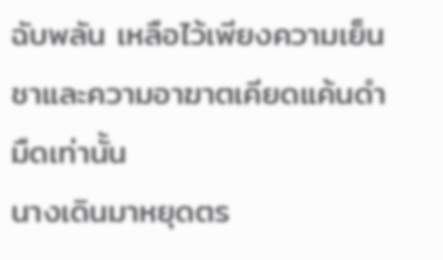ฉับพลัน เหลือไว้เพียงความเย็นชาและความอาฆาตเคียดแค้นดำมืดเท่านั้น
นางเดินมาหยุดตร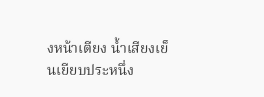งหน้าเตียง น้ำเสียงเย็นเยียบประหนึ่ง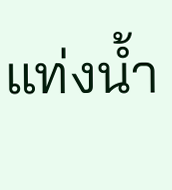แท่งน้ำ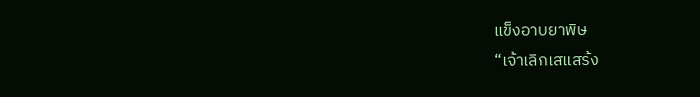แข็งอาบยาพิษ
“เจ้าเลิกเสแสร้ง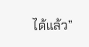ได้แล้ว”